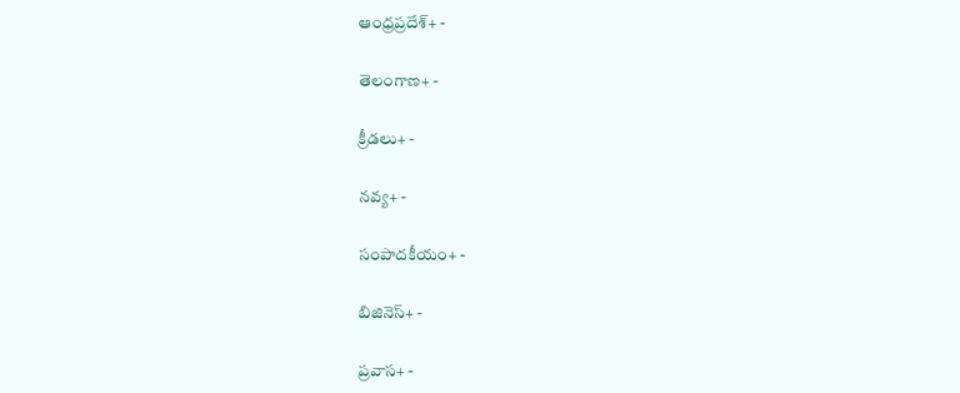ఆంధ్రప్రదేశ్+ -

తెలంగాణ+ -

క్రీడలు+ -

నవ్య+ -

సంపాదకీయం+ -

బిజినెస్+ -

ప్రవాస+ -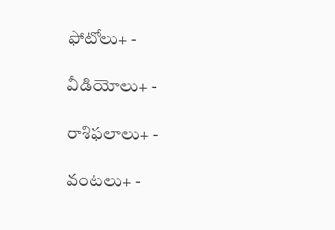ఫోటోలు+ -

వీడియోలు+ -

రాశిఫలాలు+ -

వంటలు+ -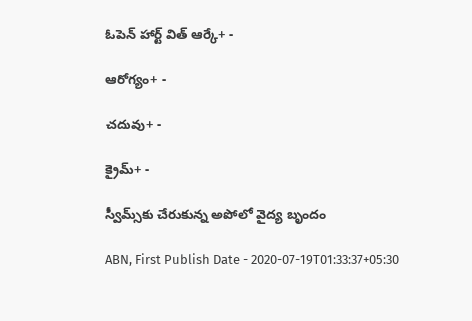ఓపెన్ హార్ట్ విత్ ఆర్కే+ -

ఆరోగ్యం+ -

చదువు+ -

క్రైమ్+ -

స్వీమ్స్‌కు చేరుకున్న అపోలో వైద్య బృందం

ABN, First Publish Date - 2020-07-19T01:33:37+05:30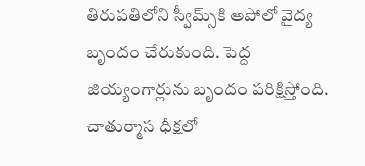తిరుపతిలోని స్వీమ్స్‌కి అపోలో వైద్య బృందం చేరుకుంది. పెద్ద జియ్యంగార్లును బృందం పరిక్షిస్తోంది. చాతుర్మాస ధీక్షలో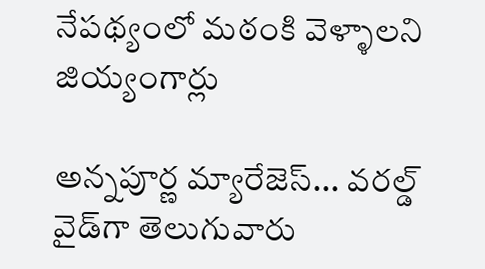నేపథ్యంలో మఠంకి వెళ్ళాలని జియ్యంగార్లు

అన్నపూర్ణ మ్యారేజెస్... వరల్డ్ వైడ్‌గా తెలుగువారు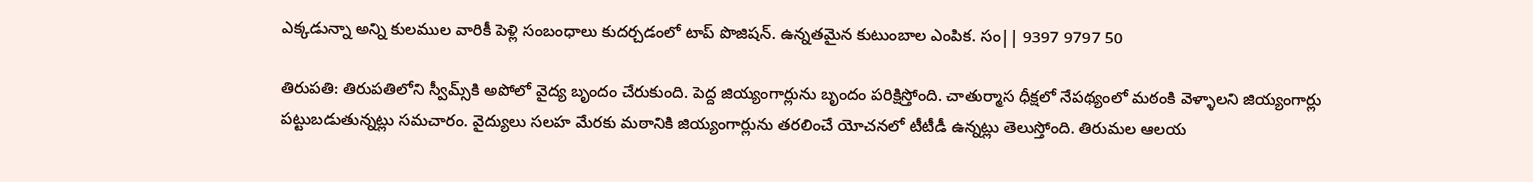ఎక్కడున్నా అన్ని కులముల వారికీ పెళ్లి సంబంధాలు కుదర్చడంలో టాప్ పొజిషన్. ఉన్నతమైన కుటుంబాల ఎంపిక. సం|| 9397 9797 50

తిరుపతి: తిరుపతిలోని స్వీమ్స్‌కి అపోలో వైద్య బృందం చేరుకుంది. పెద్ద జియ్యంగార్లును బృందం పరిక్షిస్తోంది. చాతుర్మాస ధీక్షలో నేపథ్యంలో మఠంకి వెళ్ళాలని జియ్యంగార్లు పట్టుబడుతున్నట్లు సమచారం. వైద్యులు సలహ మేరకు మఠానికి జియ్యంగార్లును తరలించే యోచనలో టీటీడీ ఉన్నట్లు తెలుస్తోంది. తిరుమల ఆలయ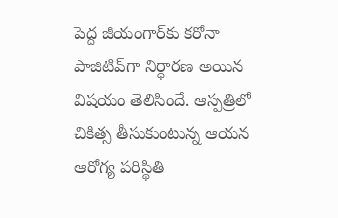పెద్ద జీయంగార్‌కు కరోనా పాజిటివ్‌గా నిర్ధారణ అయిన విషయం తెలిసిందే. ఆస్పత్రిలో చికిత్స తీసుకుంటున్న ఆయన ఆరోగ్య పరిస్థితి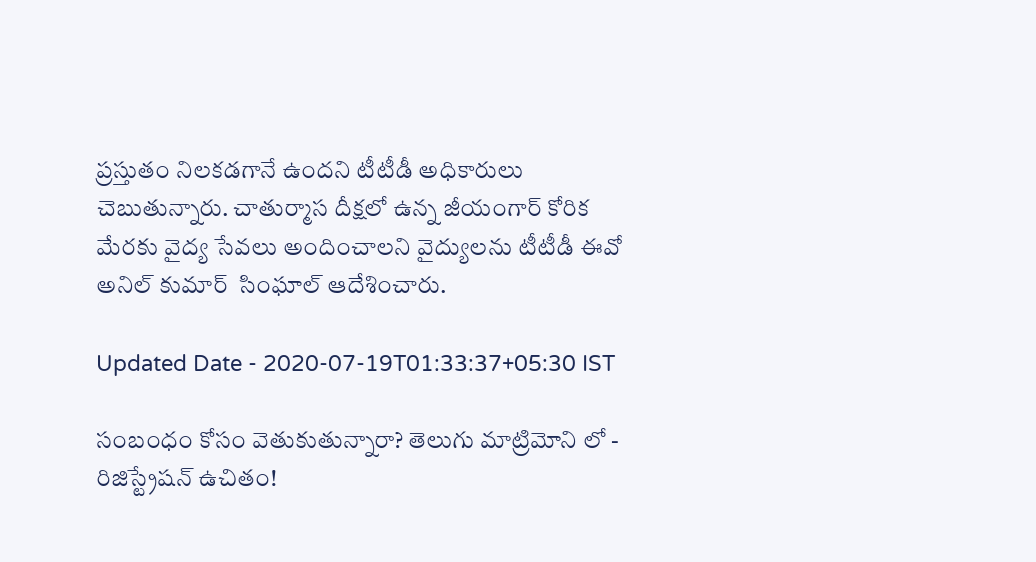ప్రస్తుతం నిలకడగానే ఉందని టీటీడీ అధికారులు చెబుతున్నారు. చాతుర్మాస దీక్షలో ఉన్న జీయంగార్‌ కోరిక మేరకు వైద్య సేవలు అందించాలని వైద్యులను టీటీడీ ఈవో అనిల్ కుమార్  సింఘాల్ ఆదేశించారు.

Updated Date - 2020-07-19T01:33:37+05:30 IST

సంబంధం కోసం వెతుకుతున్నారా? తెలుగు మాట్రిమోని లో - రిజిస్ట్రేషన్ ఉచితం!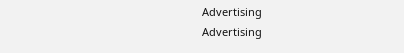Advertising
Advertising